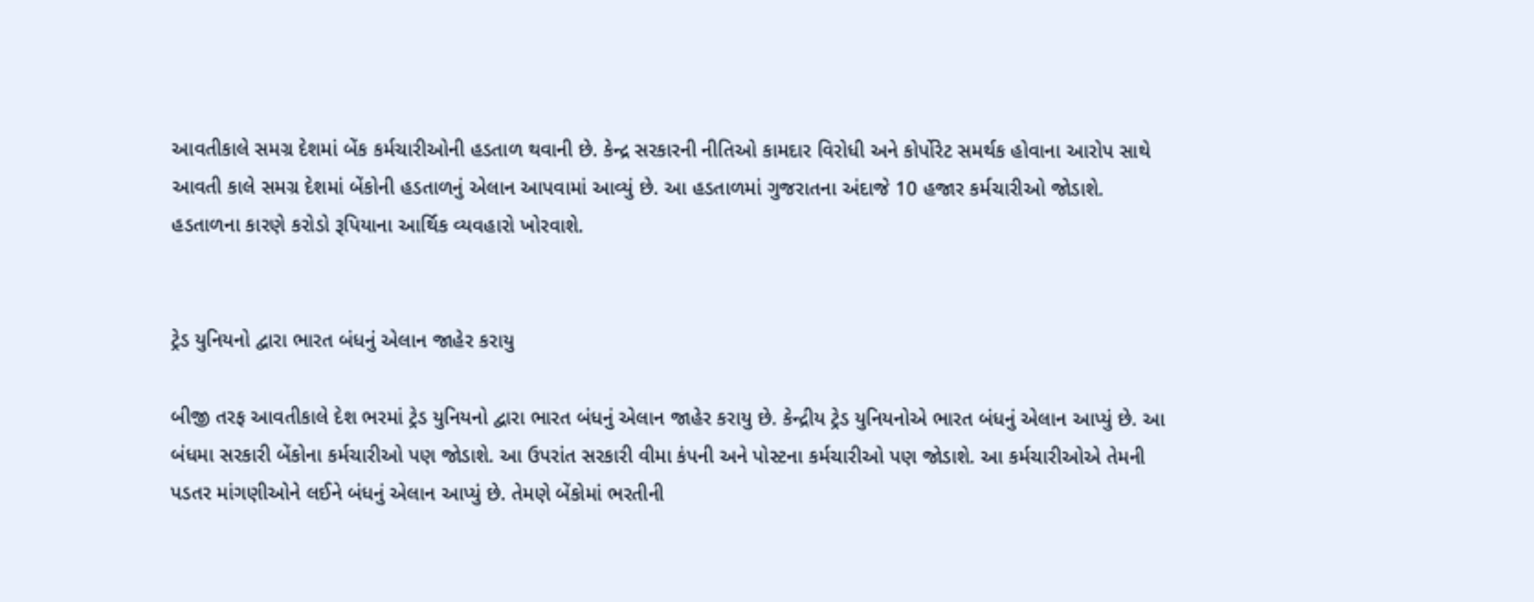આવતીકાલે સમગ્ર દેશમાં બેંક કર્મચારીઓની હડતાળ થવાની છે. કેન્દ્ર સરકારની નીતિઓ કામદાર વિરોધી અને કોર્પોરેટ સમર્થક હોવાના આરોપ સાથે આવતી કાલે સમગ્ર દેશમાં બેંકોની હડતાળનું એલાન આપવામાં આવ્યું છે. આ હડતાળમાં ગુજરાતના અંદાજે 10 હજાર કર્મચારીઓ જોડાશે. હડતાળના કારણે કરોડો રૂપિયાના આર્થિક વ્યવહારો ખોરવાશે.


ટ્રેડ યુનિયનો દ્વારા ભારત બંધનું એલાન જાહેર કરાયુ

બીજી તરફ આવતીકાલે દેશ ભરમાં ટ્રેડ યુનિયનો દ્વારા ભારત બંધનું એલાન જાહેર કરાયુ છે. કેન્દ્રીય ટ્રેડ યુનિયનોએ ભારત બંધનું એલાન આપ્યું છે. આ બંધમા સરકારી બેંકોના કર્મચારીઓ પણ જોડાશે. આ ઉપરાંત સરકારી વીમા કંપની અને પોસ્ટના કર્મચારીઓ પણ જોડાશે. આ કર્મચારીઓએ તેમની પડતર માંગણીઓને લઈને બંધનું એલાન આપ્યું છે. તેમણે બેંકોમાં ભરતીની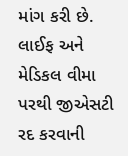માંગ કરી છે. લાઈફ અને મેડિકલ વીમા પરથી જીએસટી રદ કરવાની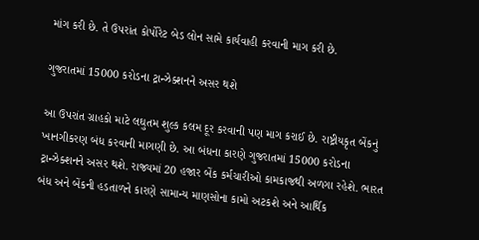માંગ કરી છે. તે ઉપરાંત કોર્પોરેટ બેડ લોન સામે કાર્યવાહી કરવાની માગ કરી છે.

ગુજરાતમાં 15000 કરોડના ટ્રાન્ઝેક્શનને અસર થશે

આ ઉપરાંત ગ્રાહકો માટે લઘુતમ શુલ્ક કલમ દૂર કરવાની પણ માગ કરાઈ છે. રાષ્ટ્રીયકૃત બેંકનું ખાનગીકરણ બંધ કરવાની માગણી છે. આ બંધના કારણે ગુજરાતમાં 15000 કરોડના ટ્રાન્ઝેક્શનને અસર થશે. રાજ્યમાં 20 હજાર બેંક કર્મચારીઓ કામકાજથી અળગા રહેશે. ભારત બંધ અને બેંકની હડતાળને કારણે સામાન્ય માણસોના કામો અટકશે અને આર્થિક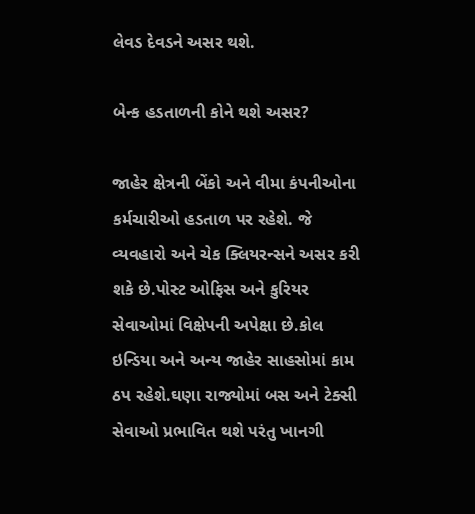લેવડ દેવડને અસર થશે.

બેન્ક હડતાળની કોને થશે અસર?

જાહેર ક્ષેત્રની બેંકો અને વીમા કંપનીઓના કર્મચારીઓ હડતાળ પર રહેશે. જે વ્યવહારો અને ચેક ક્લિયરન્સને અસર કરી શકે છે.પોસ્ટ ઓફિસ અને કુરિયર સેવાઓમાં વિક્ષેપની અપેક્ષા છે.કોલ ઇન્ડિયા અને અન્ય જાહેર સાહસોમાં કામ ઠપ રહેશે.ઘણા રાજ્યોમાં બસ અને ટેક્સી સેવાઓ પ્રભાવિત થશે પરંતુ ખાનગી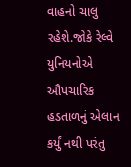વાહનો ચાલુ રહેશે.જોકે રેલ્વે યુનિયનોએ ઔપચારિક હડતાળનું એલાન કર્યું નથી પરંતુ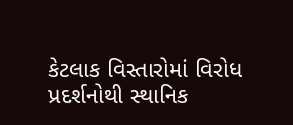કેટલાક વિસ્તારોમાં વિરોધ પ્રદર્શનોથી સ્થાનિક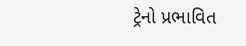ટ્રેનો પ્રભાવિત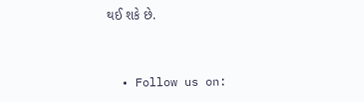થઈ શકે છે.


  • Follow us on: